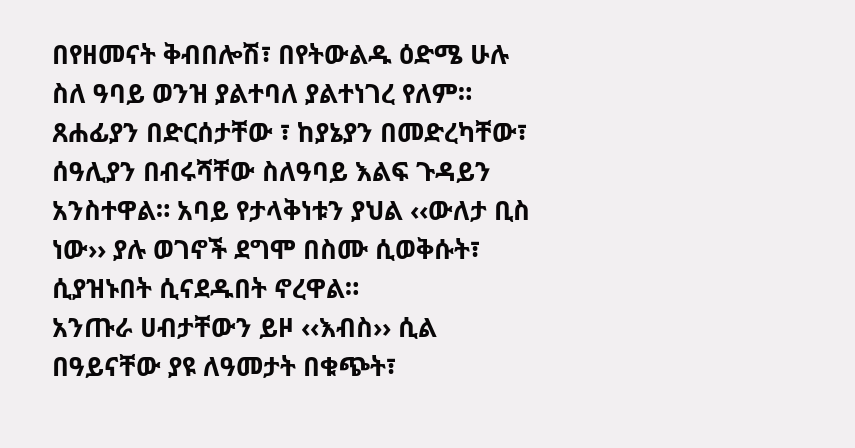በየዘመናት ቅብበሎሽ፣ በየትውልዱ ዕድሜ ሁሉ ስለ ዓባይ ወንዝ ያልተባለ ያልተነገረ የለም። ጸሐፊያን በድርሰታቸው ፣ ከያኔያን በመድረካቸው፣ ሰዓሊያን በብሩሻቸው ስለዓባይ እልፍ ጉዳይን አንስተዋል። አባይ የታላቅነቱን ያህል ‹‹ውለታ ቢስ ነው›› ያሉ ወገኖች ደግሞ በስሙ ሲወቅሱት፣ ሲያዝኑበት ሲናደዱበት ኖረዋል።
አንጡራ ሀብታቸውን ይዞ ‹‹እብስ›› ሲል በዓይናቸው ያዩ ለዓመታት በቁጭት፣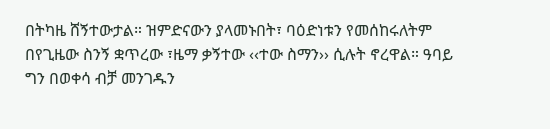በትካዜ ሸኝተውታል። ዝምድናውን ያላመኑበት፣ ባዕድነቱን የመሰከሩለትም በየጊዜው ስንኝ ቋጥረው ፣ዜማ ቃኝተው ‹‹ተው ስማን›› ሲሉት ኖረዋል። ዓባይ ግን በወቀሳ ብቻ መንገዱን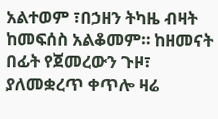አልተወም ፣በኃዘን ትካዜ ብዛት ከመፍሰስ አልቆመም። ከዘመናት በፊት የጀመረውን ጉዞ፣ ያለመቋረጥ ቀጥሎ ዛሬ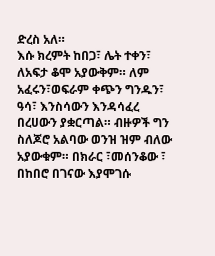ድረስ አለ።
እሱ ክረምት ከበጋ፣ ሌት ተቀን፣ ለአፍታ ቆሞ አያውቅም። ለም አፈሩን፣ወፍራም ቀጭን ግንዱን፣ ዓሳ፣ እንስሳውን እንዳሳፈረ በረሀውን ያቋርጣል። ብዙዎች ግን ስለጆሮ አልባው ወንዝ ዝም ብለው አያውቁም። በክራር ፣መሰንቆው ፣ በከበሮ በገናው እያሞገሱ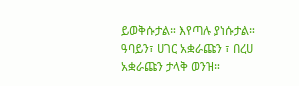ይወቅሱታል። እየጣሉ ያነሱታል። ዓባይን፣ ሀገር አቋራጩን ፣ በረሀ አቋራጩን ታላቅ ወንዝ።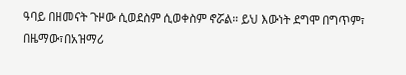ዓባይ በዘመናት ጉዞው ሲወደስም ሲወቀስም ኖሯል። ይህ እውነት ደግሞ በግጥም፣ በዜማው፣በአዝማሪ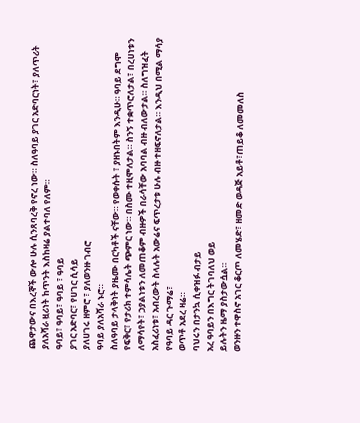ጨዋታውና በእረኞች ውሎ ሁሉ ሲንጸባረቅ የኖረ ነው። ስለዓባይ ያገር አድባርነት፣ ያለጥሪት ያለአሻራ ዟሪነት ከጥንት እስከዛሬ ያልተባለ የለም።
ዓባይ፣ ዓባይ፣ ዓባይ ፣ ዓባይ
ያገር አድባር፣ የሀገር ሲሳይ
ያለሀገሩ ዘምሮ ፣ ያለወንዙ ገብሮ
ዓባይ ያለአሻራ ኑሮ።
ስለዓባይ ታላቅነት ያዜሙ በርካቶች ናቸው። የወቀሱት ፣ ያዘኑበትም እንዲሁ። ዓባይ ደግሞ የፍቅር፣ የታሪክ ተምሳሌት ጭምር ነው። በስሙ ተዚሞለታል። ስንኝ ተቋጥሮለታል፣ በረሀነቱን ለማሳየት፣ ኃያልነቱን ለመጠቆም ብዙዎች በራሳቸው አባባል ብዙ ብለውታል። ስለግዝፈት አስፈሪነቱ፣ አብረውት ስላሉት አውሬና ፍጥረታቱ ሁሉ ብዙ ተዘፍኖለታል። እንዲህ በሚል ማሳያ
የዓባይ ዳር ጉማሬ፣
ወጥቶ አደረ ዛሬ።
ባህሩን በታንኳ ሲቀዝፉ ብታይ
አረ ዓባይን በእግር ትገባለህ ወይ
ይሉትን ዜማ ያስታውሷል።
ወንዙን ተዋስኖ አገር ቆርጦ ለመሄድ፣ ዘመድ ወዳጅ አይቶ፣ጠይቆ ለመመለስ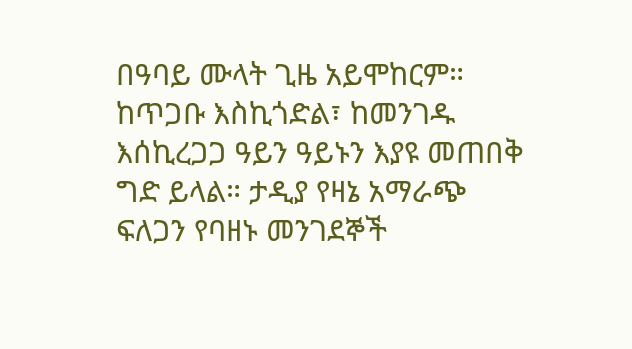በዓባይ ሙላት ጊዜ አይሞከርም። ከጥጋቡ እስኪጎድል፣ ከመንገዱ እሰኪረጋጋ ዓይን ዓይኑን እያዩ መጠበቅ ግድ ይላል። ታዲያ የዛኔ አማራጭ ፍለጋን የባዘኑ መንገደኞች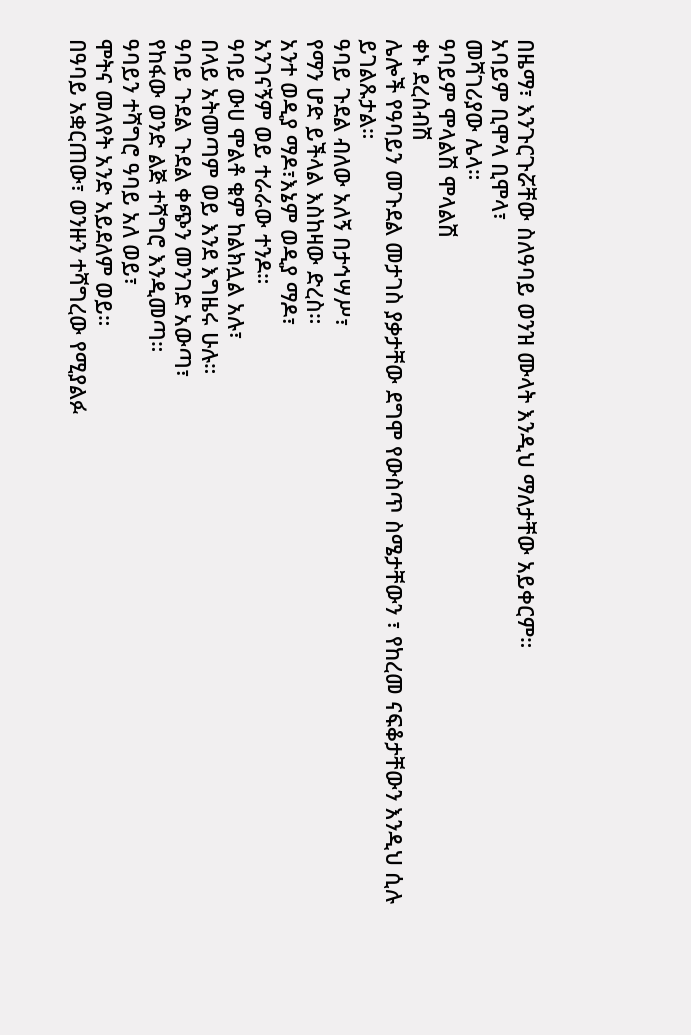በዜማ፣ እንጉርጉሯቸው ስለዓባይ ወንዝ ሙላት እንዲህ ማለታቸው አይቀርም።
አባይም ቢሞላ ቢሞላ፣
መሻገሪያው ሌላ።
ዓባይም ሞላልሽ ሞላልሽ
ቀኑ ደረሰብሽ
ሌሎች የዓባይን መጉደል መታገስ ያቃታቸው ደግሞ የውስጥ ስሜታቸውን ፣ የከረመ ናፍቆታቸውን እንዲህ ሲሉ ይገልጹታል።
ዓባይ ጉደል ብለው አለኝ በታኅሣሥ፣
የማን ሆድ ይችላል እስከዛው ድረስ።
አንተ ወዲያ ማዶ፣እኔም ወዲያ ማዶ፣
አንገናኝም ወይ ተራራው ተንዶ።
ዓባይ ውሀ ሞልቶ ቁም ከልክሏል አሉ፣
በላይ አትመጣም ወይ እንደ እግዜሩ ሁሉ።
ዓባይ ጉደል ጉደል ቀጭን መንገድ አውጣ፣
የከፋው ወንድ ልጅ ተሻግሮ እንዲመጣ።
ዓባይን ተሻግሮ ዓባይ አለ ወይ፣
ሞትና መለየት አንድ አይደለም ወይ።
በዓባይ አቋርጠው፣ ወንዙን ተሻግረው የሚያልፉ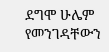ደግሞ ሁሌም የመንገዳቸውን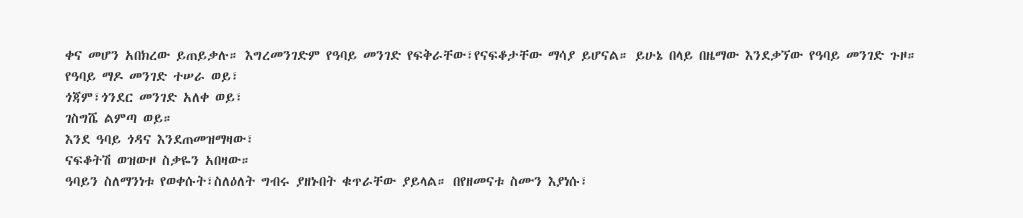ቀና መሆን አበክረው ይጠይቃሉ። እግረመንገድም የዓባይ መንገድ የፍቅራቸው፣የናፍቆታቸው ማሳያ ይሆናል። ይሁኔ በላይ በዜማው እንደቃኘው የዓባይ መንገድ ጉዞ።
የዓባይ ማዶ መንገድ ተሠራ ወይ፣
ጎጃም፣ጎንደር መንገድ አለቀ ወይ፣
ገስግሼ ልምጣ ወይ።
እንደ ዓባይ ጎዳና እንደጠመዝማዛው፣
ናፍቆትሽ ወዝውዞ ስቃዬን አበዛው።
ዓባይን ስለማንነቱ የወቀሱት፣ስለዕለት ግብሩ ያዘኑበት ቁጥራቸው ያይላል። በየዘመናቱ ስሙን እያነሱ፣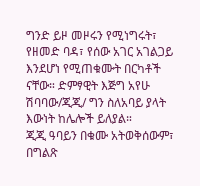ግንድ ይዞ መዞሩን የሚነግሩት፣ የዘመድ ባዳ፣ የሰው አገር አገልጋይ እንደሆነ የሚጠቁሙት በርካቶች ናቸው። ድምፃዊት እጅግ አየሁ ሽባባው/ጂጂ/ ግን ስለአባይ ያላት እውነት ከሌሎች ይለያል።
ጂጂ ዓባይን በቁሙ አትወቅሰውም፣ በግልጽ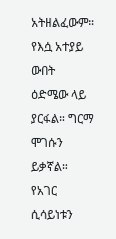አትዘልፈውም። የእሷ አተያይ ውበት ዕድሜው ላይ ያርፋል። ግርማ ሞገሱን ይቃኛል። የአገር ሲሳይነቱን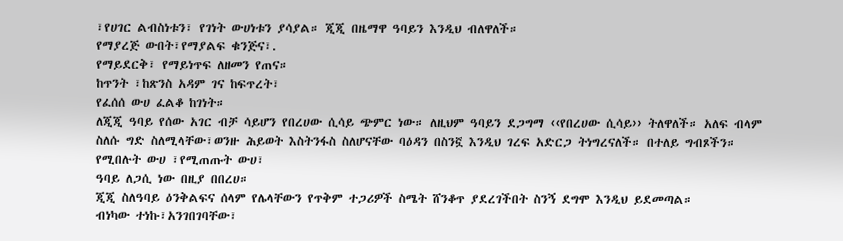፣የሀገር ልብስነቱን፣ የገነት ውሀነቱን ያሳያል። ጂጂ በዜማዋ ዓባይን እንዲህ ብለዋለች።
የማያረጅ ውበት፣የማያልፍ ቁንጅና፣.
የማይደርቅ፣ የማይነጥፍ ለዘመን የጠና።
ከጥንት ፣ከጽንስ አዳም ገና ከፍጥረት፣
የፈሰሰ ውሀ ፈልቆ ከገነት።
ለጂጂ ዓባይ የሰው አገር ብቻ ሳይሆን የበረሀው ሲሳይ ጭምር ነው። ለዚህም ዓባይን ደጋግማ ‹‹የበረሀው ሲሳይ›› ትለዋለች። አለፍ ብላም ስለሱ ግድ ስለሚላቸው፣ወንዙ ሕይወት እስትንፋስ ስለሆናቸው ባዕዳን በስንኟ እንዲህ ገረፍ አድርጋ ትነግረናለች። በተለይ ግብጾችን።
የሚበሉት ውሀ ፣የሚጠጡት ውሀ፣
ዓባይ ለጋሲ ነው በዚያ በበረሀ።
ጂጂ ስለዓባይ ዕንቅልፍና ሰላም የሌላቸውን የጥቅም ተጋሪዎች ስሜት ሸንቆጥ ያደረገችበት ስንኝ ደግሞ እንዲህ ይደመጣል።
ብነካው ተነኩ፣አንገበገባቸው፣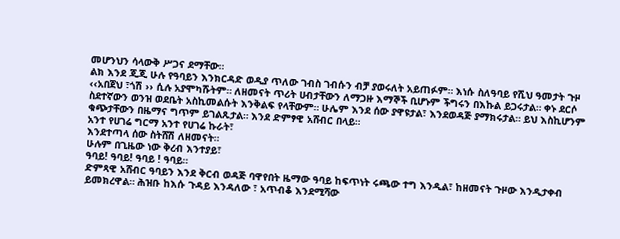መሆንህን ሳላውቅ ሥጋና ደማቸው።
ልክ እንደ ጂጂ ሁሉ የዓባይን እንክርዳድ ወዲያ ጥለው ገብስ ገብሱን ብቻ ያወሩለት አይጠፉም። እነሱ ስለዓባይ የሺህ ዓመታት ጉዞ ‹‹አበጀህ ፣ጎሽ ›› ሲሉ አያሞካሹትም። ለዘመናት ጥሪት ሀብታቸውን ለማጋዙ እማኞች ቢሆኑም ችግሩን በእኩል ይጋሩታል። ቀኑ ደርሶ ስደተኛውን ወንዝ ወደቤት አስኪመልሱት እንቅልፍ የላቸውም። ሁሌም እንደ ሰው ያዋዩታል፣ እንደወዳጅ ያማክሩታል። ይህ እስኪሆንም ቁጭታቸውን በዜማና ግጥም ይገልጹታል። እንደ ድምፃዊ አሸብር በላይ።
አንተ የሀገሬ ግርማ አንተ የሀገሬ ኩራት፣
እንደተጣላ ሰው ስትሸሽ ለዘመናት።
ሁሉም በጊዜው ነው ቅረብ እንተያይ፣
ዓባይ! ዓባይ! ዓባይ ! ዓባይ።
ድምጻዊ አሸብር ዓባይን እንደ ቅርብ ወዳጅ ባዋየበት ዜማው ዓባይ ከፍጥነት ሩጫው ተግ እንዲል፣ ከዘመናት ጉዞው እንዲታቀብ ይመክረዋል። ሕዝቡ ከእሱ ጉዳይ እንዳለው ፣ አጥብቆ እንደሚሻው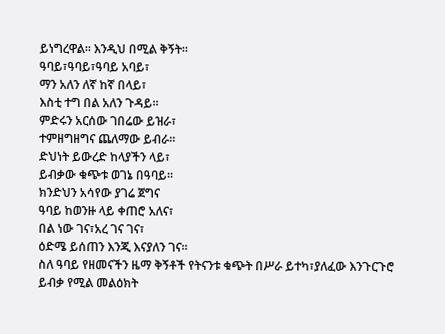ይነግረዋል። እንዲህ በሚል ቅኝት።
ዓባይ፣ዓባይ፣ዓባይ አባይ፣
ማን አለን ለኛ ከኛ በላይ፣
እስቲ ተግ በል አለን ጉዳይ።
ምድሩን አርሰው ገበሬው ይዝራ፣
ተምዘግዘግና ጨለማው ይብራ።
ድህነት ይውረድ ከላያችን ላይ፣
ይብቃው ቁጭቱ ወገኔ በዓባይ።
ክንድህን አሳየው ያገሬ ጀግና
ዓባይ ከወንዙ ላይ ቀጠሮ አለና፣
በል ነው ገና፣አረ ገና ገና፣
ዕድሜ ይሰጠን እንጂ እናያለን ገና።
ስለ ዓባይ የዘመናችን ዜማ ቅኝቶች የትናንቱ ቁጭት በሥራ ይተካ፣ያለፈው እንጉርጉሮ ይብቃ የሚል መልዕክት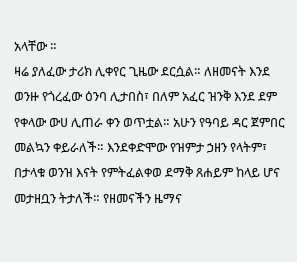አላቸው ።
ዛሬ ያለፈው ታሪክ ሊቀየር ጊዜው ደርሷል። ለዘመናት እንደ ወንዙ የጎረፈው ዕንባ ሊታበስ፣ በለም አፈር ዝንቅ እንደ ደም የቀላው ውሀ ሊጠራ ቀን ወጥቷል። አሁን የዓባይ ዳር ጀምበር መልኳን ቀይራለች። እንደቀድሞው የዝምታ ኃዘን የላትም፣ በታላቁ ወንዝ እናት የምትፈልቀወ ደማቅ ጸሐይም ከላይ ሆና መታዘቧን ትታለች። የዘመናችን ዜማና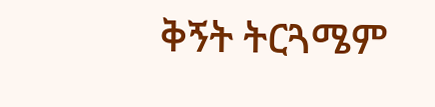ቅኝት ትርጓሜም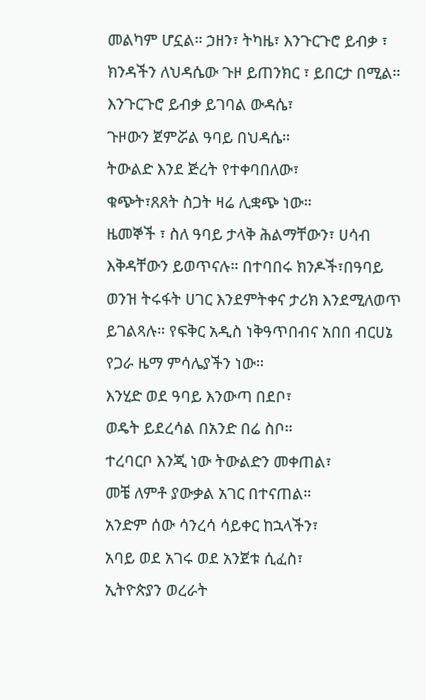መልካም ሆኗል። ኃዘን፣ ትካዜ፣ እንጉርጉሮ ይብቃ ፣ ክንዳችን ለህዳሴው ጉዞ ይጠንክር ፣ ይበርታ በሚል።
እንጉርጉሮ ይብቃ ይገባል ውዳሴ፣
ጉዞውን ጀምሯል ዓባይ በህዳሴ።
ትውልድ እንደ ጅረት የተቀባበለው፣
ቁጭት፣ጸጸት ስጋት ዛሬ ሊቋጭ ነው።
ዜመኞች ፣ ስለ ዓባይ ታላቅ ሕልማቸውን፣ ሀሳብ እቅዳቸውን ይወጥናሉ። በተባበሩ ክንዶች፣በዓባይ ወንዝ ትሩፋት ሀገር እንደምትቀና ታሪክ እንደሚለወጥ ይገልጻሉ። የፍቅር አዲስ ነቅዓጥበብና አበበ ብርሀኔ የጋራ ዜማ ምሳሌያችን ነው።
እንሂድ ወደ ዓባይ እንውጣ በደቦ፣
ወዴት ይደረሳል በአንድ በሬ ስቦ።
ተረባርቦ እንጂ ነው ትውልድን መቀጠል፣
መቼ ለምቶ ያውቃል አገር በተናጠል።
አንድም ሰው ሳንረሳ ሳይቀር ከኋላችን፣
አባይ ወደ አገሩ ወደ አንጀቱ ሲፈስ፣
ኢትዮጵያን ወረራት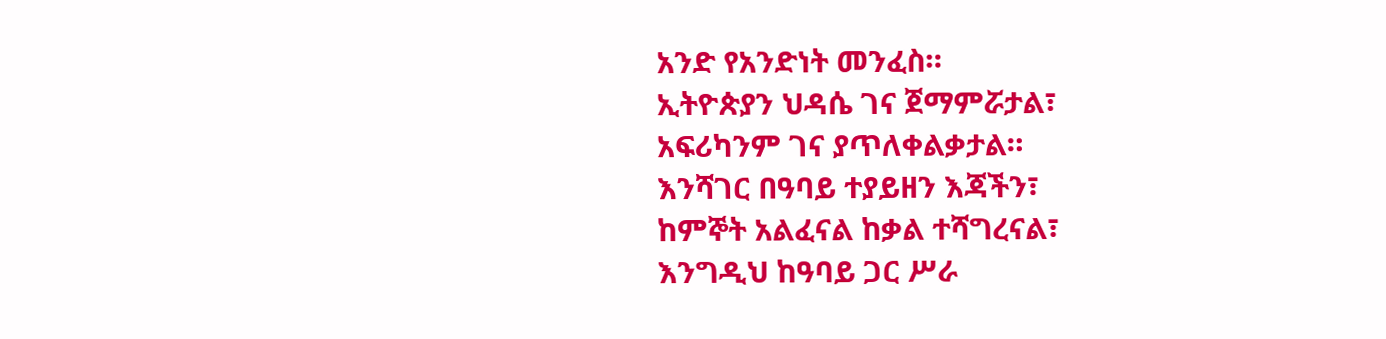አንድ የአንድነት መንፈስ።
ኢትዮጵያን ህዳሴ ገና ጀማምሯታል፣
አፍሪካንም ገና ያጥለቀልቃታል።
እንሻገር በዓባይ ተያይዘን እጃችን፣
ከምኞት አልፈናል ከቃል ተሻግረናል፣
እንግዲህ ከዓባይ ጋር ሥራ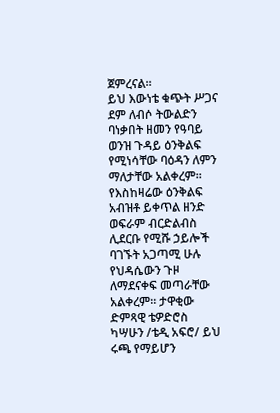ጀምረናል።
ይህ እውነቴ ቁጭት ሥጋና ደም ለብሶ ትውልድን ባነቃበት ዘመን የዓባይ ወንዝ ጉዳይ ዕንቅልፍ የሚነሳቸው ባዕዳን ለምን ማለታቸው አልቀረም። የእስከዛሬው ዕንቅልፍ አብዝቶ ይቀጥል ዘንድ ወፍራም ብርድልብስ ሊደርቡ የሚሹ ኃይሎች ባገኙት አጋጣሚ ሁሉ የህዳሴውን ጉዞ ለማደናቀፍ መጣራቸው አልቀረም። ታዋቂው ድምጻዊ ቴዎድሮስ ካሣሁን /ቴዲ አፍሮ/ ይህ ሩጫ የማይሆን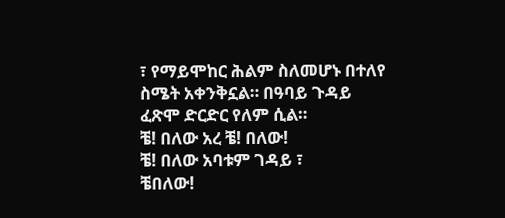፣ የማይሞከር ሕልም ስለመሆኑ በተለየ ስሜት አቀንቅኗል። በዓባይ ጉዳይ ፈጽሞ ድርድር የለም ሲል።
ቼ! በለው አረ ቼ! በለው!
ቼ! በለው አባቱም ገዳይ ፣
ቼበለው!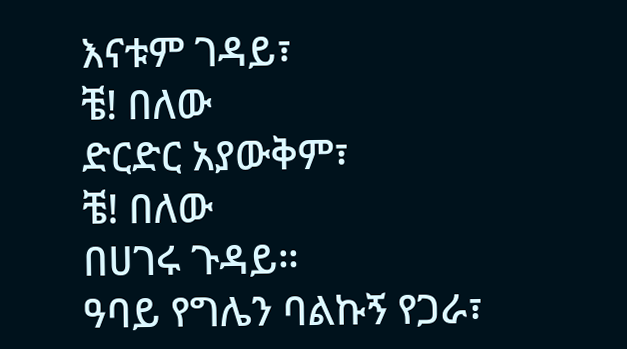እናቱም ገዳይ፣
ቼ! በለው
ድርድር አያውቅም፣
ቼ! በለው
በሀገሩ ጉዳይ።
ዓባይ የግሌን ባልኩኝ የጋራ፣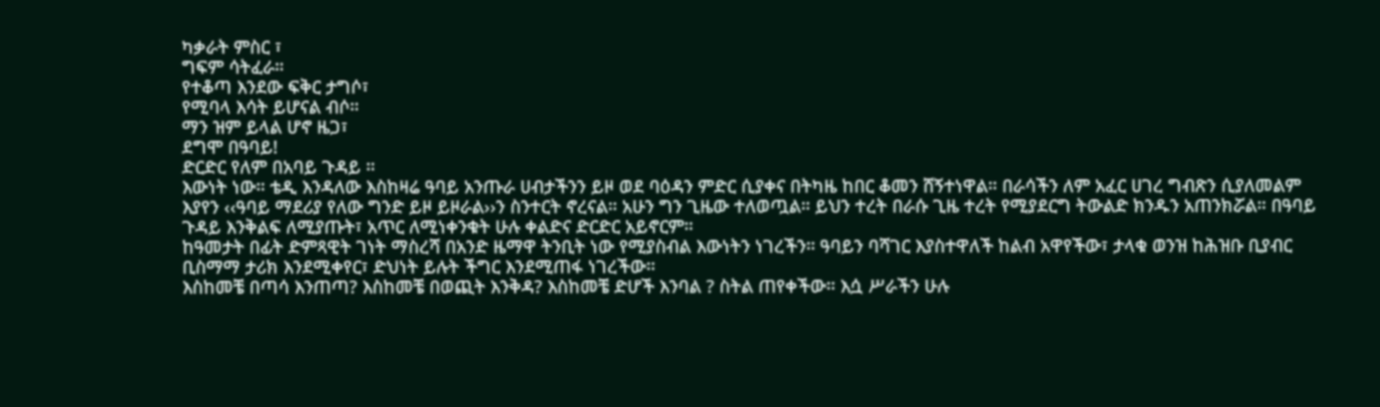ካቃራት ምስር ፣
ግፍም ሳትፈራ።
የተቆጣ እንደው ፍቅር ታግሶ፣
የሚባላ እሳት ይሆናል ብሶ።
ማን ዝም ይላል ሆኖ ዜጋ፣
ደግሞ በዓባይ!
ድርድር የለም በአባይ ጉዳይ ።
እውነት ነው። ቴዲ እንዳለው እስከዛሬ ዓባይ አንጡራ ሀብታችንን ይዞ ወደ ባዕዳን ምድር ሲያቀና በትካዜ ከበር ቆመን ሸኝተነዋል። በራሳችን ለም አፈር ሀገረ ግብጽን ሲያለመልም እያየን ‹‹ዓባይ ማደሪያ የለው ግንድ ይዞ ይዞራል››ን ስንተርት ኖረናል። አሁን ግን ጊዜው ተለወጧል። ይህን ተረት በራሱ ጊዜ ተረት የሚያደርግ ትውልድ ክንዱን አጠንክሯል። በዓባይ ጉዳይ እንቅልፍ ለሚያጡት፣ አጥር ለሚነቀንቁት ሁሉ ቀልድና ድርድር አይኖርም።
ከዓመታት በፊት ድምጻዊት ገነት ማስረሻ በአንድ ዜማዋ ትንቢት ነው የሚያስብል እውነትን ነገረችን። ዓባይን ባሻገር እያስተዋለች ከልብ አዋየችው፣ ታላቁ ወንዝ ከሕዝቡ ቢያብር ቢስማማ ታሪክ እንደሚቀየር፣ ድህነት ይሉት ችግር እንደሚጠፋ ነገረችው።
እስከመቼ በጣሳ እንጠጣ? እስከመቼ በወጪት እንቅዳ? እስከመቼ ድሆች እንባል ? ስትል ጠየቀችው። እሷ ሥራችን ሁሉ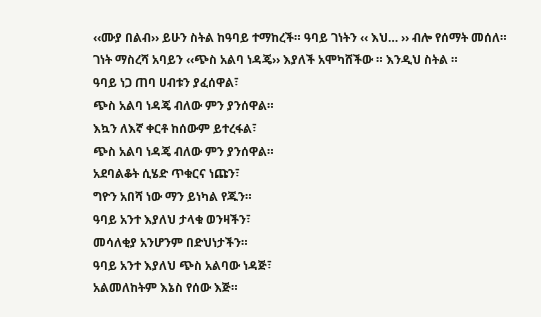‹‹ሙያ በልብ›› ይሁን ስትል ከዓባይ ተማከረች። ዓባይ ገነትን ‹‹ እህ… ›› ብሎ የሰማት መሰለ። ገነት ማስረሻ አባይን ‹‹ጭስ አልባ ነዳጄ›› እያለች አሞካሸችው ። እንዲህ ስትል ።
ዓባይ ነጋ ጠባ ሀብቱን ያፈሰዋል፣
ጭስ አልባ ነዳጄ ብለው ምን ያንሰዋል።
እኳን ለእኛ ቀርቶ ከሰውም ይተረፋል፣
ጭስ አልባ ነዳጄ ብለው ምን ያንሰዋል።
አደባልቆት ሲሄድ ጥቁርና ነጩን፣
ግዮን አበሻ ነው ማን ይነካል የጁን።
ዓባይ አንተ እያለህ ታላቁ ወንዛችን፣
መሳለቂያ አንሆንም በድህነታችን።
ዓባይ አንተ እያለህ ጭስ አልባው ነዳጅ፣
አልመለከትም እኔስ የሰው እጅ።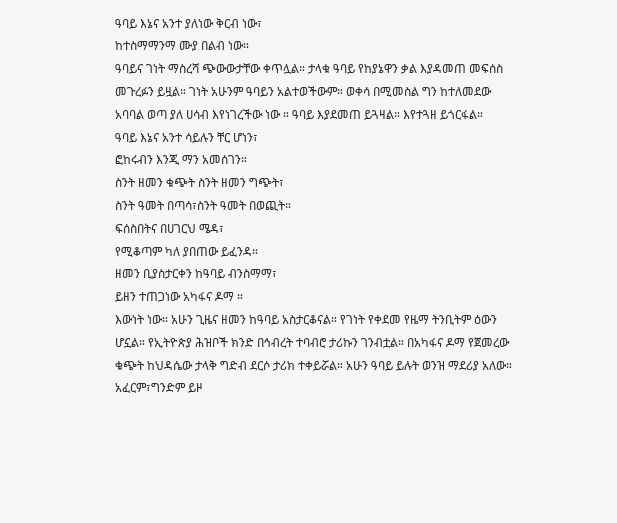ዓባይ እኔና አንተ ያለነው ቅርብ ነው፣
ከተስማማንማ ሙያ በልብ ነው።
ዓባይና ገነት ማስረሻ ጭውውታቸው ቀጥሏል። ታላቁ ዓባይ የከያኔዋን ቃል እያዳመጠ መፍሰስ መጉረፉን ይዟል። ገነት አሁንም ዓባይን አልተወችውም። ወቀሳ በሚመስል ግን ከተለመደው አባባል ወጣ ያለ ሀሳብ እየነገረችው ነው ። ዓባይ እያደመጠ ይጓዛል። እየተጓዘ ይጎርፋል።
ዓባይ እኔና አንተ ሳይሉን ቸር ሆነን፣
ፎከሩብን እንጂ ማን አመሰገን።
ስንት ዘመን ቁጭት ስንት ዘመን ግጭት፣
ስንት ዓመት በጣሳ፣ስንት ዓመት በወጪት።
ፍሰስበትና በሀገርህ ሜዳ፣
የሚቆጣም ካለ ያበጠው ይፈንዳ።
ዘመን ቢያስታርቀን ከዓባይ ብንስማማ፣
ይዘን ተጠጋነው አካፋና ዶማ ።
እውነት ነው። አሁን ጊዜና ዘመን ከዓባይ አስታርቆናል። የገነት የቀደመ የዜማ ትንቢትም ዕውን ሆኗል። የኢትዮጵያ ሕዝቦች ክንድ በኅብረት ተባብሮ ታሪኩን ገንብቷል። በአካፋና ዶማ የጀመረው ቁጭት ከህዳሴው ታላቅ ግድብ ደርሶ ታሪክ ተቀይሯል። አሁን ዓባይ ይሉት ወንዝ ማደሪያ አለው። አፈርም፣ግንድም ይዞ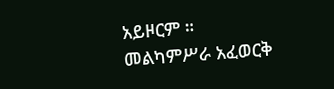አይዞርም ።
መልካምሥራ አፈወርቅ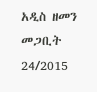አዲስ ዘመን መጋቢት 24/2015